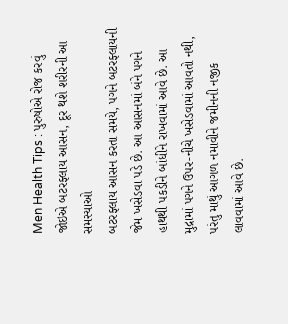Men Health Tips : પુરુષોએ રોજ કરવું જોઇએ બટરફ્લાય આસન, દૂર થશે શરીરની આ સમસ્યાઓ
બટરફ્લાય આસન કરતા સમયે, પગને બટરફ્લાયની જેમ ખસેડવા પડે છે. આ આસનમાં બંને પગને હાથથી પકડીને બાંધીને રાખવામાં આવે છે. આ મુદ્રામાં પગને ઉપર-નીચે ખસેડવામાં આવતો નથી, પરંતુ માથું આગળ નમાવીને જમીનની નજીક લાવવામાં આવે છે.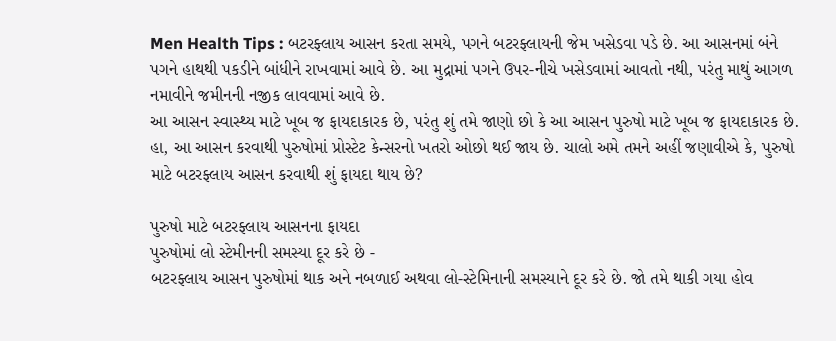Men Health Tips : બટરફ્લાય આસન કરતા સમયે, પગને બટરફ્લાયની જેમ ખસેડવા પડે છે. આ આસનમાં બંને પગને હાથથી પકડીને બાંધીને રાખવામાં આવે છે. આ મુદ્રામાં પગને ઉપર-નીચે ખસેડવામાં આવતો નથી, પરંતુ માથું આગળ નમાવીને જમીનની નજીક લાવવામાં આવે છે.
આ આસન સ્વાસ્થ્ય માટે ખૂબ જ ફાયદાકારક છે, પરંતુ શું તમે જાણો છો કે આ આસન પુરુષો માટે ખૂબ જ ફાયદાકારક છે. હા, આ આસન કરવાથી પુરુષોમાં પ્રોસ્ટેટ કેન્સરનો ખતરો ઓછો થઈ જાય છે. ચાલો અમે તમને અહીં જણાવીએ કે, પુરુષો માટે બટરફ્લાય આસન કરવાથી શું ફાયદા થાય છે?

પુરુષો માટે બટરફ્લાય આસનના ફાયદા
પુરુષોમાં લો સ્ટેમીનની સમસ્યા દૂર કરે છે -
બટરફ્લાય આસન પુરુષોમાં થાક અને નબળાઈ અથવા લો-સ્ટેમિનાની સમસ્યાને દૂર કરે છે. જો તમે થાકી ગયા હોવ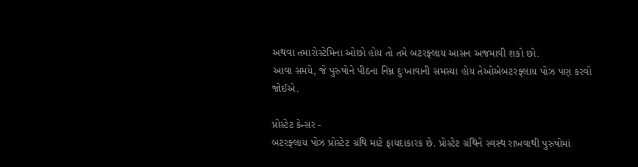અથવા તમારોસ્ટેમિના ઓછો હોય તો તમે બટરફ્લાય આસન અજમાવી શકો છો.
આવા સમયે, જે પુરુષોને પીઠના નિમ્ન દુઃખાવાની સમસ્યા હોય તેઓએબટરફ્લાય પોઝ પણ કરવો જોઈએ.

પ્રોસ્ટેટ કેન્સર -
બટરફ્લાય પોઝ પ્રોસ્ટેટ ગ્રંથિ માટે ફાયદાકારક છે. પ્રોસ્ટેટ ગ્રંથિને સ્વસ્થ રાખવાથી પુરુષોમાં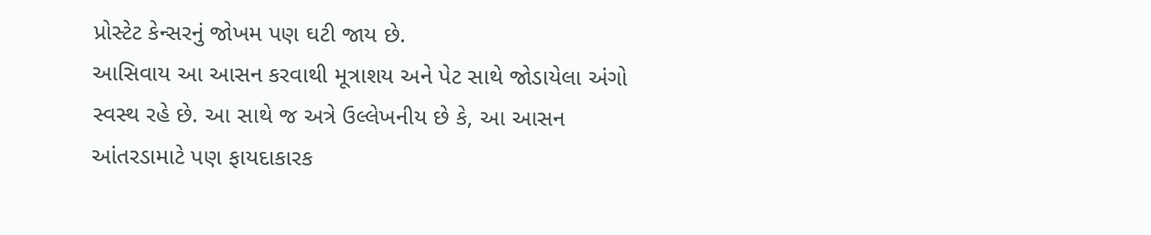પ્રોસ્ટેટ કેન્સરનું જોખમ પણ ઘટી જાય છે.
આસિવાય આ આસન કરવાથી મૂત્રાશય અને પેટ સાથે જોડાયેલા અંગો સ્વસ્થ રહે છે. આ સાથે જ અત્રે ઉલ્લેખનીય છે કે, આ આસન આંતરડામાટે પણ ફાયદાકારક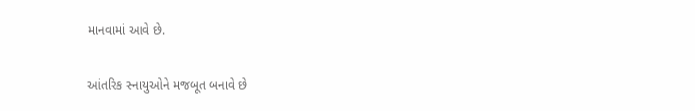માનવામાં આવે છે.

આંતરિક સ્નાયુઓને મજબૂત બનાવે છે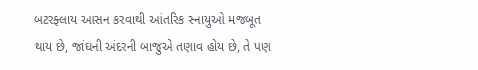બટરફ્લાય આસન કરવાથી આંતરિક સ્નાયુઓ મજબૂત થાય છે, જાંઘની અંદરની બાજુએ તણાવ હોય છે, તે પણ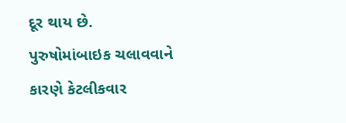દૂર થાય છે.
પુરુષોમાંબાઇક ચલાવવાને કારણે કેટલીકવાર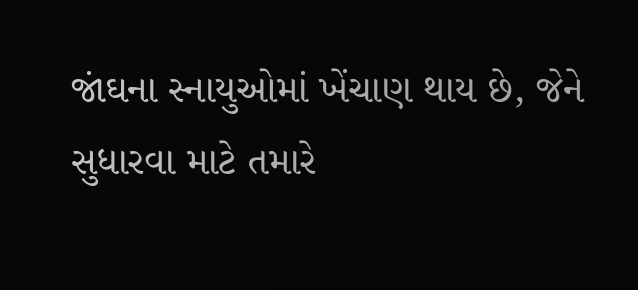જાંઘના સ્નાયુઓમાં ખેંચાણ થાય છે, જેને સુધારવા માટે તમારે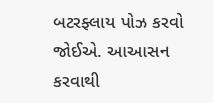બટરફ્લાય પોઝ કરવો જોઈએ. આઆસન કરવાથી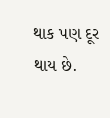થાક પણ દૂર થાય છે.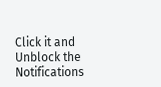Click it and Unblock the Notifications